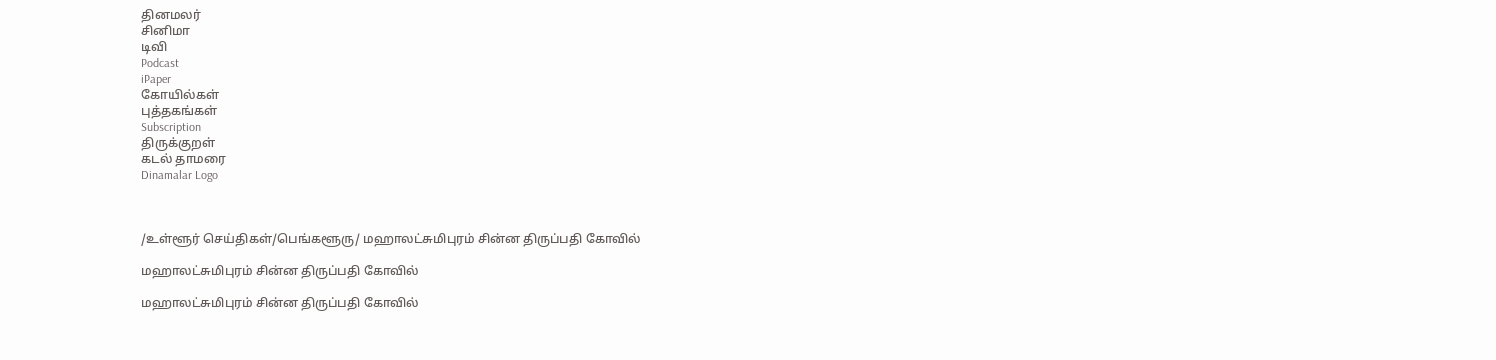தினமலர்
சினிமா
டிவி
Podcast
iPaper
கோயில்கள்
புத்தகங்கள்
Subscription
திருக்குறள்
கடல் தாமரை
Dinamalar Logo



/உள்ளூர் செய்திகள்/பெங்களூரு/ மஹாலட்சுமிபுரம் சின்ன திருப்பதி கோவில்

மஹாலட்சுமிபுரம் சின்ன திருப்பதி கோவில்

மஹாலட்சுமிபுரம் சின்ன திருப்பதி கோவில்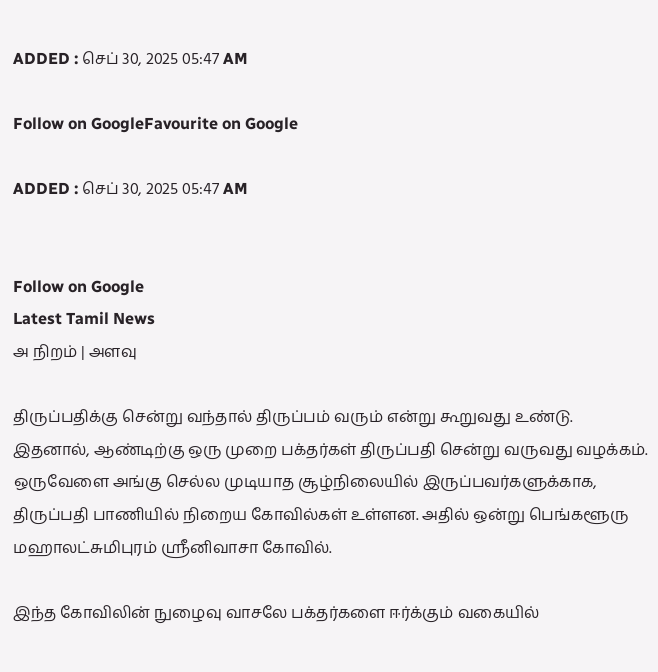ADDED : செப் 30, 2025 05:47 AM

Follow on GoogleFavourite on Google

ADDED : செப் 30, 2025 05:47 AM


Follow on Google
Latest Tamil News
அ நிறம் | அளவு

திருப்பதிக்கு சென்று வந்தால் திருப்பம் வரும் என்று கூறுவது உண்டு. இதனால், ஆண்டிற்கு ஒரு முறை பக்தர்கள் திருப்பதி சென்று வருவது வழக்கம். ஒருவேளை அங்கு செல்ல முடியாத சூழ்நிலையில் இருப்பவர்களுக்காக, திருப்பதி பாணியில் நிறைய கோவில்கள் உள்ளன. அதில் ஒன்று பெங்களூரு மஹாலட்சுமிபுரம் ஸ்ரீனிவாசா கோவில்.

இந்த கோவிலின் நுழைவு வாசலே பக்தர்களை ஈர்க்கும் வகையில்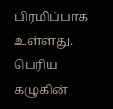பிரமிப்பாக உள்ளது. பெரிய கழுகின்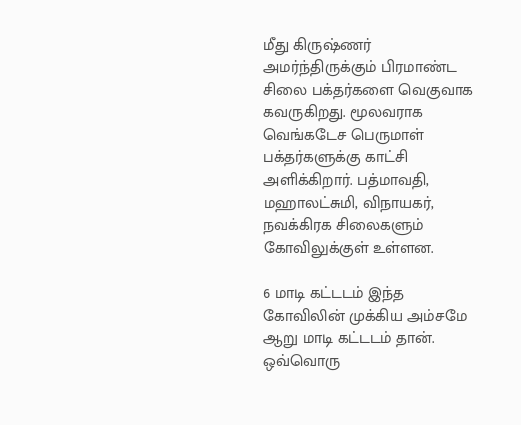மீது கிருஷ்ணர் அமர்ந்திருக்கும் பிரமாண்ட சிலை பக்தர்களை வெகுவாக கவருகிறது. மூலவராக வெங்கடேச பெருமாள் பக்தர்களுக்கு காட்சி அளிக்கிறார். பத்மாவதி, மஹாலட்சுமி, விநாயகர், நவக்கிரக சிலைகளும் கோவிலுக்குள் உள்ளன.

6 மாடி கட்டடம் இந்த கோவிலின் முக்கிய அம்சமே ஆறு மாடி கட்டடம் தான். ஒவ்வொரு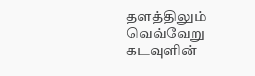தளத்திலும் வெவ்வேறு கடவுளின்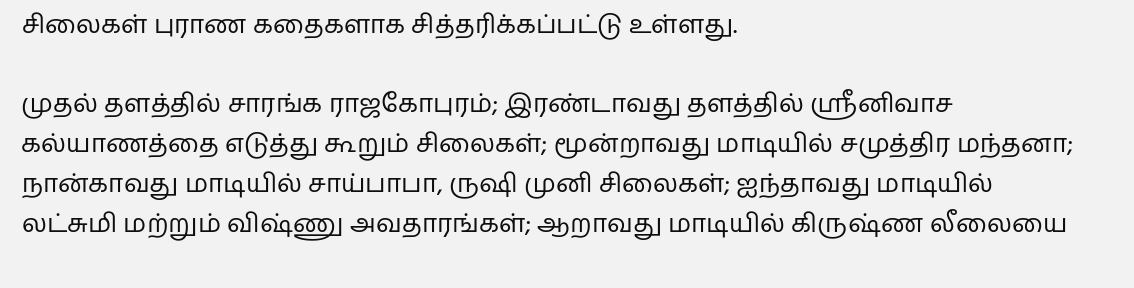சிலைகள் புராண கதைகளாக சித்தரிக்கப்பட்டு உள்ளது.

முதல் தளத்தில் சாரங்க ராஜகோபுரம்; இரண்டாவது தளத்தில் ஸ்ரீனிவாச கல்யாணத்தை எடுத்து கூறும் சிலைகள்; மூன்றாவது மாடியில் சமுத்திர மந்தனா; நான்காவது மாடியில் சாய்பாபா, ருஷி முனி சிலைகள்; ஐந்தாவது மாடியில் லட்சுமி மற்றும் விஷ்ணு அவதாரங்கள்; ஆறாவது மாடியில் கிருஷ்ண லீலையை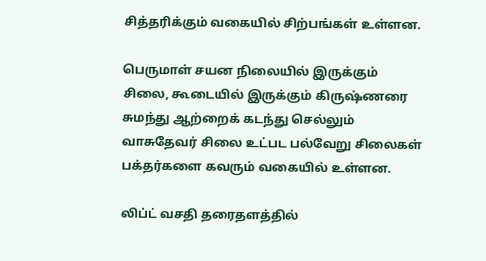சித்தரிக்கும் வகையில் சிற்பங்கள் உள்ளன.

பெருமாள் சயன நிலையில் இருக்கும் சிலை, கூடையில் இருக்கும் கிருஷ்ணரை சுமந்து ஆற்றைக் கடந்து செல்லும் வாசுதேவர் சிலை உட்பட பல்வேறு சிலைகள் பக்தர்களை கவரும் வகையில் உள்ளன.

லிப்ட் வசதி தரைதளத்தில்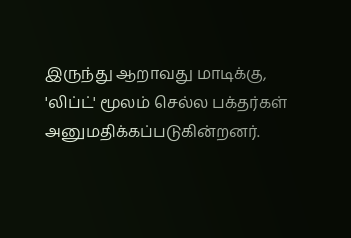இருந்து ஆறாவது மாடிக்கு, 'லிப்ட்' மூலம் செல்ல பக்தர்கள் அனுமதிக்கப்படுகின்றனர்.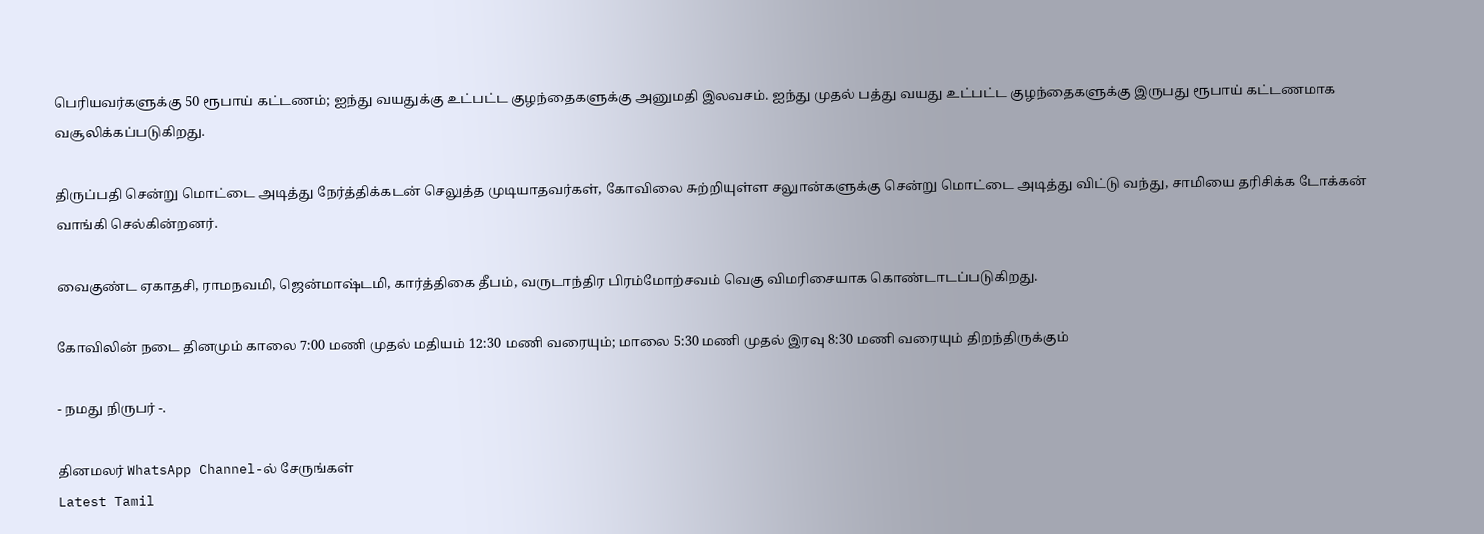பெரியவர்களுக்கு 50 ரூபாய் கட்டணம்; ஐந்து வயதுக்கு உட்பட்ட குழந்தைகளுக்கு அனுமதி இலவசம். ஐந்து முதல் பத்து வயது உட்பட்ட குழந்தைகளுக்கு இருபது ரூபாய் கட்டணமாக வசூலிக்கப்படுகிறது.

திருப்பதி சென்று மொட்டை அடித்து நேர்த்திக்கடன் செலுத்த முடியாதவர்கள், கோவிலை சுற்றியுள்ள சலுான்களுக்கு சென்று மொட்டை அடித்து விட்டு வந்து, சாமியை தரிசிக்க டோக்கன் வாங்கி செல்கின்றனர்.

வைகுண்ட ஏகாதசி, ராமநவமி, ஜென்மாஷ்டமி, கார்த்திகை தீபம், வருடாந்திர பிரம்மோற்சவம் வெகு விமரிசையாக கொண்டாடப்படுகிறது.

கோவிலின் நடை தினமும் காலை 7:00 மணி முதல் மதியம் 12:30 மணி வரையும்; மாலை 5:30 மணி முதல் இரவு 8:30 மணி வரையும் திறந்திருக்கும்

- நமது நிருபர் -.

தினமலர் WhatsApp Channel-ல் சேருங்கள்
Latest Tamil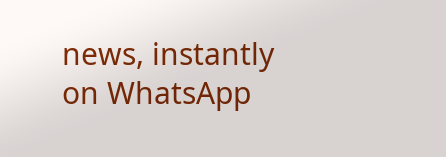news, instantly on WhatsApp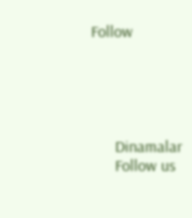Follow





      Dinamalar
      Follow us